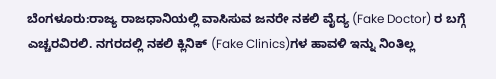ಬೆಂಗಳೂರು:ರಾಜ್ಯ ರಾಜಧಾನಿಯಲ್ಲಿ ವಾಸಿಸುವ ಜನರೇ ನಕಲಿ ವೈದ್ಯ (Fake Doctor) ರ ಬಗ್ಗೆ ಎಚ್ಚರವಿರಲಿ. ನಗರದಲ್ಲಿ ನಕಲಿ ಕ್ಲಿನಿಕ್ (Fake Clinics)ಗಳ ಹಾವಳಿ ಇನ್ನು ನಿಂತಿಲ್ಲ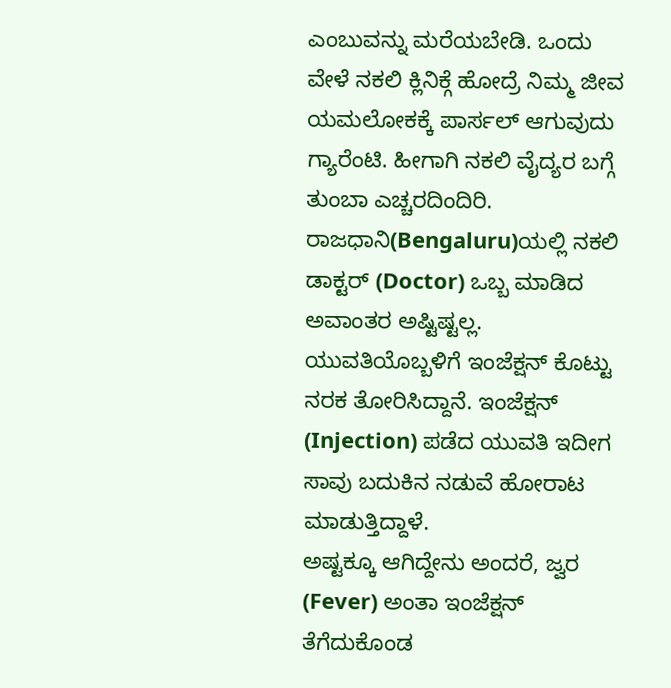ಎಂಬುವನ್ನು ಮರೆಯಬೇಡಿ. ಒಂದು ವೇಳೆ ನಕಲಿ ಕ್ಲಿನಿಕ್ಗೆ ಹೋದ್ರೆ ನಿಮ್ಮ ಜೀವ ಯಮಲೋಕಕ್ಕೆ ಪಾರ್ಸಲ್ ಆಗುವುದು ಗ್ಯಾರೆಂಟಿ. ಹೀಗಾಗಿ ನಕಲಿ ವೈದ್ಯರ ಬಗ್ಗೆ ತುಂಬಾ ಎಚ್ಚರದಿಂದಿರಿ. ರಾಜಧಾನಿ(Bengaluru)ಯಲ್ಲಿ ನಕಲಿ ಡಾಕ್ಟರ್ (Doctor) ಒಬ್ಬ ಮಾಡಿದ ಅವಾಂತರ ಅಷ್ಟಿಷ್ಟಲ್ಲ. ಯುವತಿಯೊಬ್ಬಳಿಗೆ ಇಂಜೆಕ್ಷನ್ ಕೊಟ್ಟು ನರಕ ತೋರಿಸಿದ್ದಾನೆ. ಇಂಜೆಕ್ಷನ್ (Injection) ಪಡೆದ ಯುವತಿ ಇದೀಗ ಸಾವು ಬದುಕಿನ ನಡುವೆ ಹೋರಾಟ ಮಾಡುತ್ತಿದ್ದಾಳೆ.
ಅಷ್ಟಕ್ಕೂ ಆಗಿದ್ದೇನು ಅಂದರೆ, ಜ್ವರ (Fever) ಅಂತಾ ಇಂಜೆಕ್ಷನ್ ತೆಗೆದುಕೊಂಡ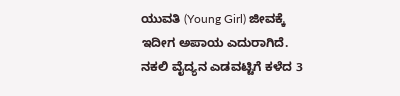ಯುವತಿ (Young Girl) ಜೀವಕ್ಕೆ ಇದೀಗ ಅಪಾಯ ಎದುರಾಗಿದೆ. ನಕಲಿ ವೈದ್ಯನ ಎಡವಟ್ಟಿಗೆ ಕಳೆದ 3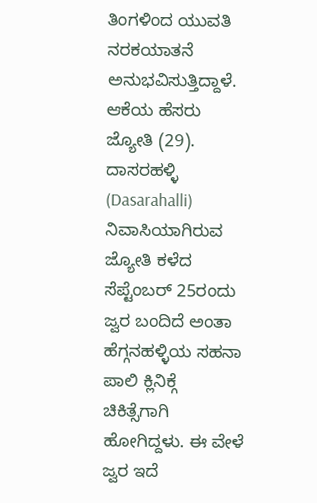ತಿಂಗಳಿಂದ ಯುವತಿ ನರಕಯಾತನೆ ಅನುಭವಿಸುತ್ತಿದ್ದಾಳೆ. ಆಕೆಯ ಹೆಸರು ಜ್ಯೋತಿ (29). ದಾಸರಹಳ್ಳಿ (Dasarahalli) ನಿವಾಸಿಯಾಗಿರುವ ಜ್ಯೋತಿ ಕಳೆದ ಸೆಪ್ಟೆಂಬರ್ 25ರಂದು ಜ್ವರ ಬಂದಿದೆ ಅಂತಾ ಹೆಗ್ಗನಹಳ್ಳಿಯ ಸಹನಾ ಪಾಲಿ ಕ್ಲಿನಿಕ್ಗೆ ಚಿಕಿತ್ಸೆಗಾಗಿ ಹೋಗಿದ್ದಳು. ಈ ವೇಳೆ ಜ್ವರ ಇದೆ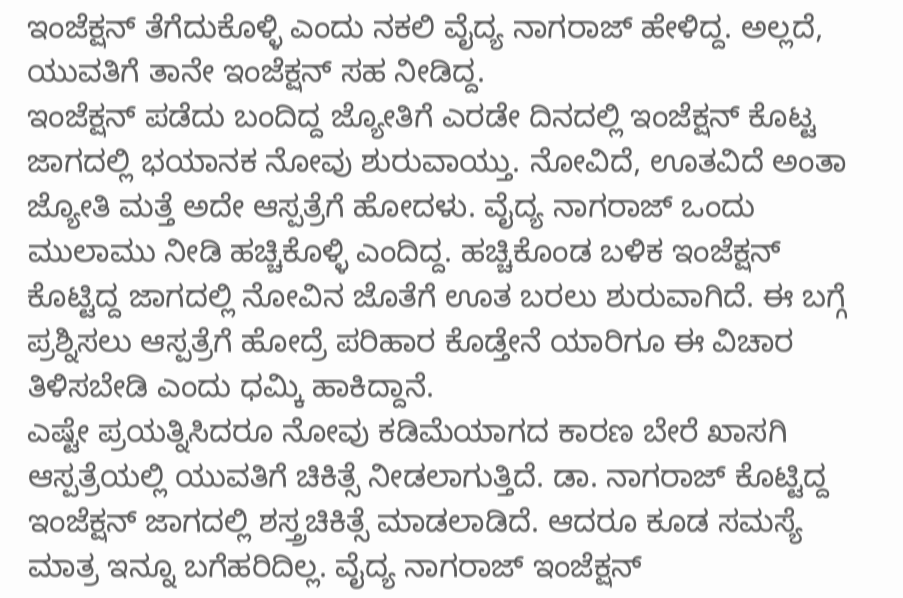ಇಂಜೆಕ್ಷನ್ ತೆಗೆದುಕೊಳ್ಳಿ ಎಂದು ನಕಲಿ ವೈದ್ಯ ನಾಗರಾಜ್ ಹೇಳಿದ್ದ. ಅಲ್ಲದೆ, ಯುವತಿಗೆ ತಾನೇ ಇಂಜೆಕ್ಷನ್ ಸಹ ನೀಡಿದ್ದ.
ಇಂಜೆಕ್ಷನ್ ಪಡೆದು ಬಂದಿದ್ದ ಜ್ಯೋತಿಗೆ ಎರಡೇ ದಿನದಲ್ಲಿ ಇಂಜೆಕ್ಷನ್ ಕೊಟ್ಟ ಜಾಗದಲ್ಲಿ ಭಯಾನಕ ನೋವು ಶುರುವಾಯ್ತು. ನೋವಿದೆ, ಊತವಿದೆ ಅಂತಾ ಜ್ಯೋತಿ ಮತ್ತೆ ಅದೇ ಆಸ್ಪತ್ರೆಗೆ ಹೋದಳು. ವೈದ್ಯ ನಾಗರಾಜ್ ಒಂದು ಮುಲಾಮು ನೀಡಿ ಹಚ್ಚಿಕೊಳ್ಳಿ ಎಂದಿದ್ದ. ಹಚ್ಚಿಕೊಂಡ ಬಳಿಕ ಇಂಜೆಕ್ಷನ್ ಕೊಟ್ಟಿದ್ದ ಜಾಗದಲ್ಲಿ ನೋವಿನ ಜೊತೆಗೆ ಊತ ಬರಲು ಶುರುವಾಗಿದೆ. ಈ ಬಗ್ಗೆ ಪ್ರಶ್ನಿಸಲು ಆಸ್ಪತ್ರೆಗೆ ಹೋದ್ರೆ ಪರಿಹಾರ ಕೊಡ್ತೇನೆ ಯಾರಿಗೂ ಈ ವಿಚಾರ ತಿಳಿಸಬೇಡಿ ಎಂದು ಧಮ್ಕಿ ಹಾಕಿದ್ದಾನೆ.
ಎಷ್ಟೇ ಪ್ರಯತ್ನಿಸಿದರೂ ನೋವು ಕಡಿಮೆ‌ಯಾಗದ ಕಾರಣ ಬೇರೆ ಖಾಸಗಿ ಆಸ್ಪತ್ರೆಯಲ್ಲಿ ಯುವತಿಗೆ ಚಿಕಿತ್ಸೆ ನೀಡಲಾಗುತ್ತಿದೆ. ಡಾ. ನಾಗರಾಜ್ ಕೊಟ್ಟಿದ್ದ ಇಂಜೆಕ್ಷನ್ ಜಾಗದಲ್ಲಿ ಶಸ್ತ್ರಚಿಕಿತ್ಸೆ ಮಾಡಲಾಡಿದೆ. ಆದರೂ ಕೂಡ ಸಮಸ್ಯೆ ಮಾತ್ರ ಇನ್ನೂ ಬಗೆಹರಿದಿಲ್ಲ. ವೈದ್ಯ ನಾಗರಾಜ್ ಇಂಜೆಕ್ಷನ್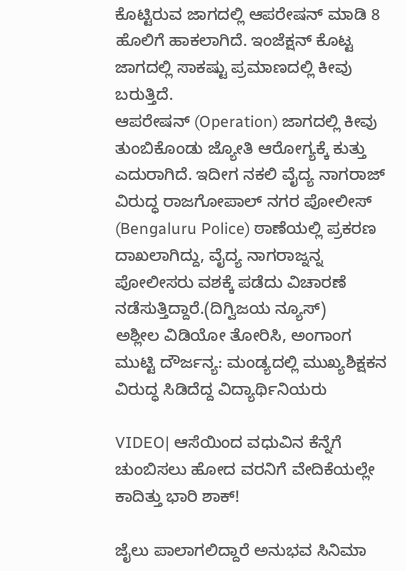ಕೊಟ್ಟಿರುವ ಜಾಗದಲ್ಲಿ ಆಪರೇಷನ್ ಮಾಡಿ 8 ಹೊಲಿಗೆ ಹಾಕಲಾಗಿದೆ. ಇಂಜೆಕ್ಷನ್ ಕೊಟ್ಟ ಜಾಗದಲ್ಲಿ ಸಾಕಷ್ಟು ಪ್ರಮಾಣದಲ್ಲಿ ಕೀವು ಬರುತ್ತಿದೆ.
ಆಪರೇಷನ್ (Operation) ಜಾಗದಲ್ಲಿ ಕೀವು ತುಂಬಿಕೊಂಡು ಜ್ಯೋತಿ ಆರೋಗ್ಯಕ್ಕೆ ಕುತ್ತು ಎದುರಾಗಿದೆ. ಇದೀಗ ನಕಲಿ ವೈದ್ಯ ನಾಗರಾಜ್ ವಿರುದ್ಧ ರಾಜಗೋಪಾಲ್ ನಗರ ಪೋಲೀಸ್ (Bengaluru Police) ಠಾಣೆಯಲ್ಲಿ ಪ್ರಕರಣ ದಾಖಲಾಗಿದ್ದು, ವೈದ್ಯ ನಾಗರಾಜ್ನನ್ನ ಪೋಲೀಸರು ವಶಕ್ಕೆ ಪಡೆದು ವಿಚಾರಣೆ ನಡೆಸುತ್ತಿದ್ದಾರೆ.(ದಿಗ್ವಿಜಯ ನ್ಯೂಸ್)
ಅಶ್ಲೀಲ ವಿಡಿಯೋ ತೋರಿಸಿ, ಅಂಗಾಂಗ ಮುಟ್ಟಿ ದೌರ್ಜನ್ಯ: ಮಂಡ್ಯದಲ್ಲಿ ಮುಖ್ಯಶಿಕ್ಷಕನ ವಿರುದ್ಧ ಸಿಡಿದೆದ್ದ ವಿದ್ಯಾರ್ಥಿನಿಯರು

VIDEO| ಆಸೆಯಿಂದ ವಧುವಿನ ಕೆನ್ನೆಗೆ ಚುಂಬಿಸಲು ಹೋದ ವರನಿಗೆ ವೇದಿಕೆಯಲ್ಲೇ ಕಾದಿತ್ತು ಭಾರಿ ಶಾಕ್!

ಜೈಲು ಪಾಲಾಗಲಿದ್ದಾರೆ ಅನುಭವ ಸಿನಿಮಾ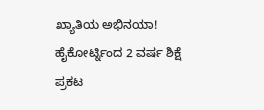ಖ್ಯಾತಿಯ ಅಭಿನಯಾ! ಹೈಕೋರ್ಟ್ನಿಂದ 2 ವರ್ಷ ಶಿಕ್ಷೆ ಪ್ರಕಟ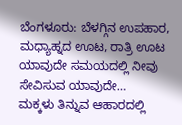ಬೆಂಗಳೂರು: ಬೆಳಗ್ಗಿನ ಉಪಹಾರ, ಮಧ್ಯಾಹ್ನದ ಊಟ, ರಾತ್ರಿ ಊಟ ಯಾವುದೇ ಸಮಯದಲ್ಲಿ ನೀವು ಸೇವಿಸುವ ಯಾವುದೇ…
ಮಕ್ಕಳು ತಿನ್ನುವ ಆಹಾರದಲ್ಲಿ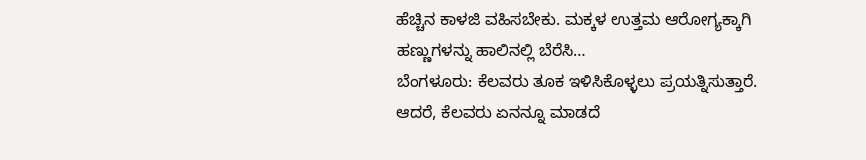ಹೆಚ್ಚಿನ ಕಾಳಜಿ ವಹಿಸಬೇಕು. ಮಕ್ಕಳ ಉತ್ತಮ ಆರೋಗ್ಯಕ್ಕಾಗಿ ಹಣ್ಣುಗಳನ್ನು ಹಾಲಿನಲ್ಲಿ ಬೆರೆಸಿ…
ಬೆಂಗಳೂರು: ಕೆಲವರು ತೂಕ ಇಳಿಸಿಕೊಳ್ಳಲು ಪ್ರಯತ್ನಿಸುತ್ತಾರೆ. ಆದರೆ, ಕೆಲವರು ಏನನ್ನೂ ಮಾಡದೆ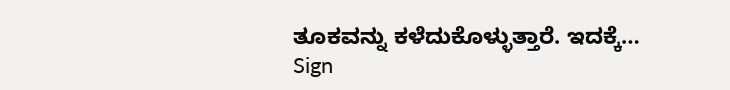ತೂಕವನ್ನು ಕಳೆದುಕೊಳ್ಳುತ್ತಾರೆ. ಇದಕ್ಕೆ…
Sign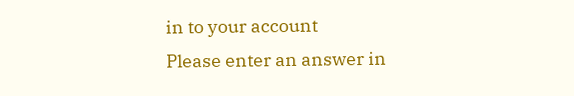in to your account
Please enter an answer in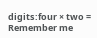digits:four × two =
Remember me